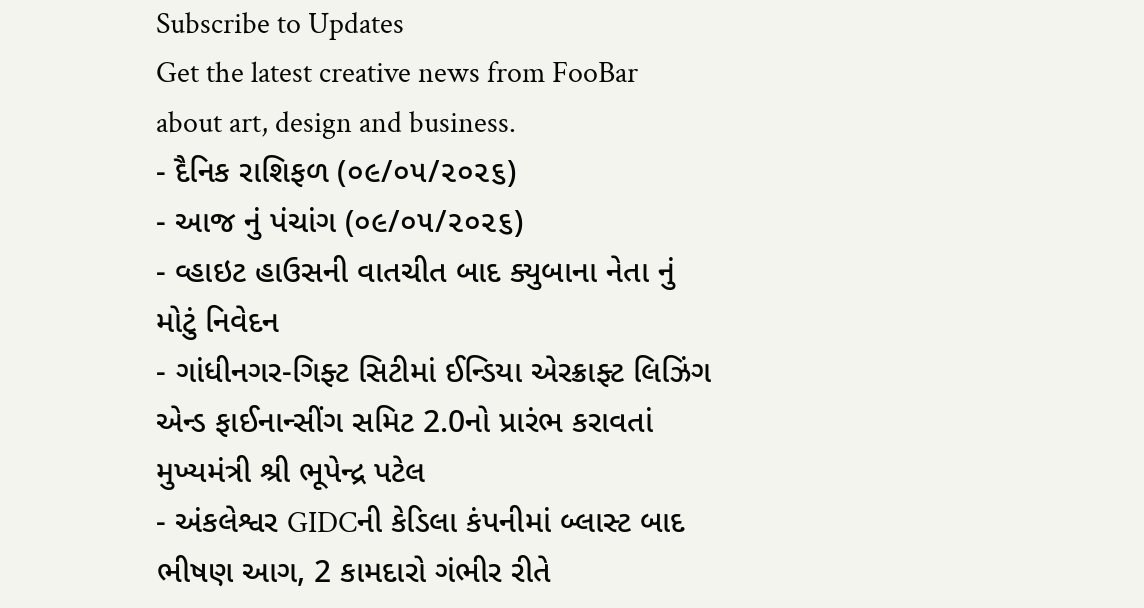Subscribe to Updates
Get the latest creative news from FooBar about art, design and business.
- દૈનિક રાશિફળ (૦૯/૦૫/૨૦૨૬)
- આજ નું પંચાંગ (૦૯/૦૫/૨૦૨૬)
- વ્હાઇટ હાઉસની વાતચીત બાદ ક્યુબાના નેતા નું મોટું નિવેદન
- ગાંધીનગર-ગિફ્ટ સિટીમાં ઈન્ડિયા એરક્રાફ્ટ લિઝિંગ એન્ડ ફાઈનાન્સીંગ સમિટ 2.0નો પ્રારંભ કરાવતાં મુખ્યમંત્રી શ્રી ભૂપેન્દ્ર પટેલ
- અંકલેશ્વર GIDCની કેડિલા કંપનીમાં બ્લાસ્ટ બાદ ભીષણ આગ, 2 કામદારો ગંભીર રીતે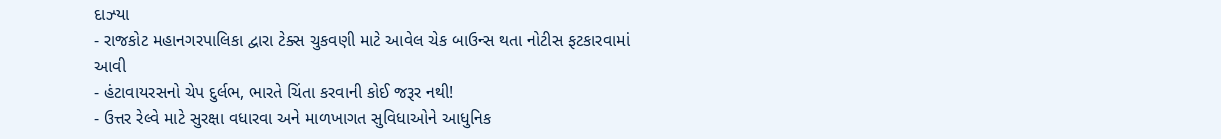દાઝ્યા
- રાજકોટ મહાનગરપાલિકા દ્વારા ટેક્સ ચુકવણી માટે આવેલ ચેક બાઉન્સ થતા નોટીસ ફટકારવામાં આવી
- હંટાવાયરસનો ચેપ દુર્લભ, ભારતે ચિંતા કરવાની કોઈ જરૂર નથી!
- ઉત્તર રેલ્વે માટે સુરક્ષા વધારવા અને માળખાગત સુવિધાઓને આધુનિક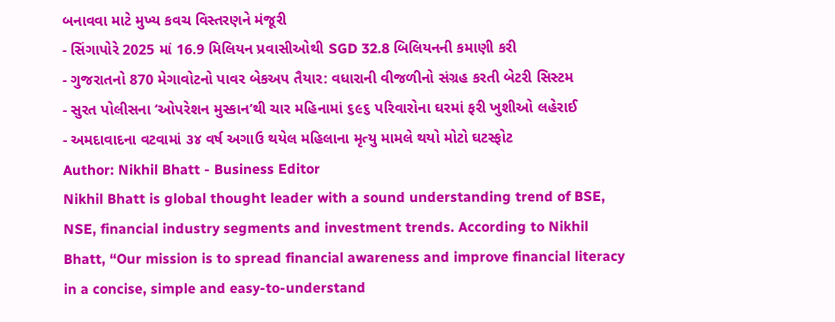બનાવવા માટે મુખ્ય કવચ વિસ્તરણને મંજૂરી
- સિંગાપોરે 2025 માં 16.9 મિલિયન પ્રવાસીઓથી SGD 32.8 બિલિયનની કમાણી કરી
- ગુજરાતનો 870 મેગાવોટનો પાવર બેકઅપ તૈયાર: વધારાની વીજળીનો સંગ્રહ કરતી બેટરી સિસ્ટમ
- સુરત પોલીસના ‘ઓપરેશન મુસ્કાન’થી ચાર મહિનામાં ૬૯૬ પરિવારોના ઘરમાં ફરી ખુશીઓ લહેરાઈ
- અમદાવાદના વટવામાં ૩૪ વર્ષ અગાઉ થયેલ મહિલાના મૃત્યુ મામલે થયો મોટો ઘટસ્ફોટ
Author: Nikhil Bhatt - Business Editor
Nikhil Bhatt is global thought leader with a sound understanding trend of BSE, NSE, financial industry segments and investment trends. According to Nikhil Bhatt, “Our mission is to spread financial awareness and improve financial literacy in a concise, simple and easy-to-understand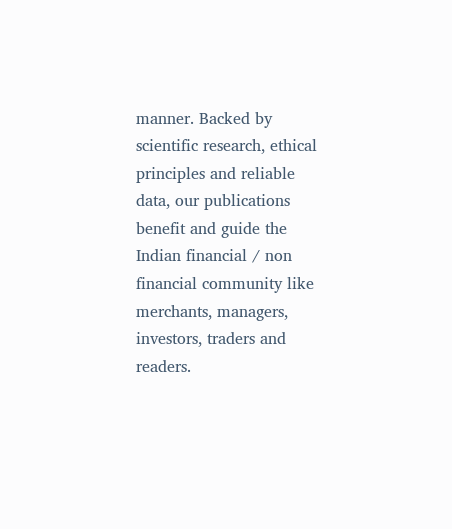manner. Backed by scientific research, ethical principles and reliable data, our publications benefit and guide the Indian financial / non financial community like merchants, managers, investors, traders and readers.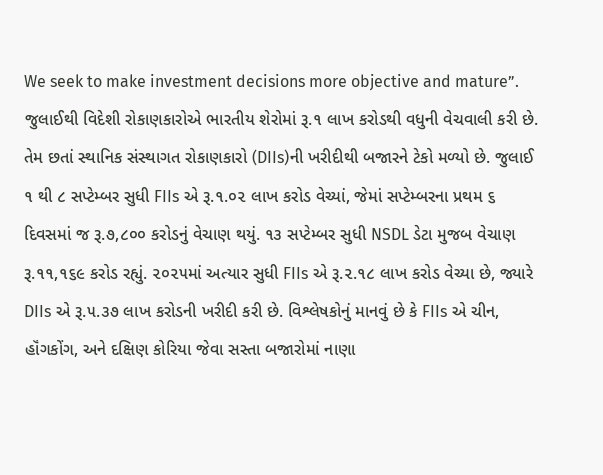We seek to make investment decisions more objective and mature”.
જુલાઈથી વિદેશી રોકાણકારોએ ભારતીય શેરોમાં રૂ.૧ લાખ કરોડથી વધુની વેચવાલી કરી છે. તેમ છતાં સ્થાનિક સંસ્થાગત રોકાણકારો (DIIs)ની ખરીદીથી બજારને ટેકો મળ્યો છે. જુલાઈ ૧ થી ૮ સપ્ટેમ્બર સુધી FIIs એ રૂ.૧.૦૨ લાખ કરોડ વેચ્યાં, જેમાં સપ્ટેમ્બરના પ્રથમ ૬ દિવસમાં જ રૂ.૭,૮૦૦ કરોડનું વેચાણ થયું. ૧૩ સપ્ટેમ્બર સુધી NSDL ડેટા મુજબ વેચાણ રૂ.૧૧,૧૬૯ કરોડ રહ્યું. ૨૦૨૫માં અત્યાર સુધી FIIs એ રૂ.૨.૧૮ લાખ કરોડ વેચ્યા છે, જ્યારે DIIs એ રૂ.૫.૩૭ લાખ કરોડની ખરીદી કરી છે. વિશ્લેષકોનું માનવું છે કે FIIs એ ચીન, હૉંગકોંગ, અને દક્ષિણ કોરિયા જેવા સસ્તા બજારોમાં નાણા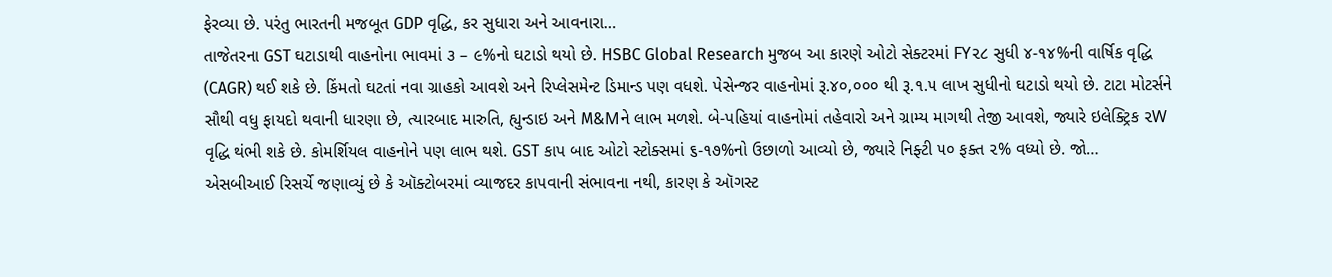ફેરવ્યા છે. પરંતુ ભારતની મજબૂત GDP વૃદ્ધિ, કર સુધારા અને આવનારા…
તાજેતરના GST ઘટાડાથી વાહનોના ભાવમાં ૩ – ૯%નો ઘટાડો થયો છે. HSBC Global Research મુજબ આ કારણે ઓટો સેક્ટરમાં FY૨૮ સુધી ૪-૧૪%ની વાર્ષિક વૃદ્ધિ (CAGR) થઈ શકે છે. કિંમતો ઘટતાં નવા ગ્રાહકો આવશે અને રિપ્લેસમેન્ટ ડિમાન્ડ પણ વધશે. પેસેન્જર વાહનોમાં રૂ.૪૦,૦૦૦ થી રૂ.૧.૫ લાખ સુધીનો ઘટાડો થયો છે. ટાટા મોટર્સને સૌથી વધુ ફાયદો થવાની ધારણા છે, ત્યારબાદ મારુતિ, હ્યુન્ડાઇ અને M&Mને લાભ મળશે. બે-પહિયાં વાહનોમાં તહેવારો અને ગ્રામ્ય માગથી તેજી આવશે, જ્યારે ઇલેક્ટ્રિક ૨W વૃદ્ધિ થંભી શકે છે. કોમર્શિયલ વાહનોને પણ લાભ થશે. GST કાપ બાદ ઓટો સ્ટોક્સમાં ૬-૧૭%નો ઉછાળો આવ્યો છે, જ્યારે નિફ્ટી ૫૦ ફક્ત ૨% વધ્યો છે. જો…
એસબીઆઈ રિસર્ચે જણાવ્યું છે કે ઑક્ટોબરમાં વ્યાજદર કાપવાની સંભાવના નથી, કારણ કે ઑગસ્ટ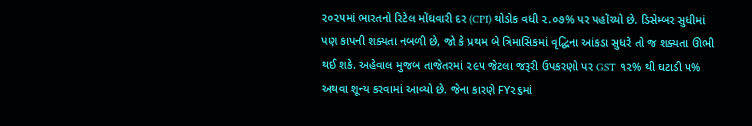૨૦૨૫માં ભારતનો રિટેલ મોંઘવારી દર (CPI) થોડોક વધી ૨.૦૭% પર પહોંચ્યો છે. ડિસેમ્બર સુધીમાં પણ કાપની શક્યતા નબળી છે, જો કે પ્રથમ બે ત્રિમાસિકમાં વૃદ્ધિના આંકડા સુધરે તો જ શક્યતા ઊભી થઈ શકે. અહેવાલ મુજબ તાજેતરમાં ૨૯૫ જેટલા જરૂરી ઉપકરણો પર GST ૧૨% થી ઘટાડી ૫% અથવા શૂન્ય કરવામાં આવ્યો છે. જેના કારણે FY૨૬માં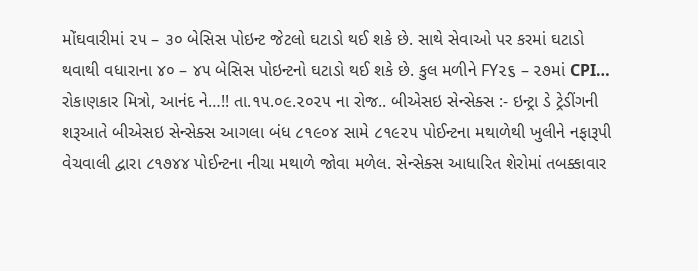મોંઘવારીમાં ૨૫ – ૩૦ બેસિસ પોઇન્ટ જેટલો ઘટાડો થઈ શકે છે. સાથે સેવાઓ પર કરમાં ઘટાડો થવાથી વધારાના ૪૦ – ૪૫ બેસિસ પોઇન્ટનો ઘટાડો થઈ શકે છે. કુલ મળીને FY૨૬ – ૨૭માં CPI…
રોકાણકાર મિત્રો, આનંદ ને…!! તા.૧૫.૦૯.૨૦૨૫ ના રોજ.. બીએસઇ સેન્સેક્સ :- ઇન્ટ્રા ડે ટ્રેડીંગની શરૂઆતે બીએસઇ સેન્સેક્સ આગલા બંધ ૮૧૯૦૪ સામે ૮૧૯૨૫ પોઈન્ટના મથાળેથી ખુલીને નફારૂપી વેચવાલી દ્વારા ૮૧૭૪૪ પોઈન્ટના નીચા મથાળે જોવા મળેલ. સેન્સેક્સ આધારિત શેરોમાં તબક્કાવાર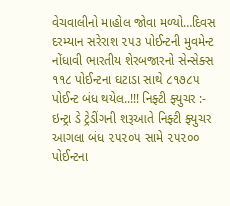વેચવાલીનો માહોલ જોવા મળ્યો…દિવસ દરમ્યાન સરેરાશ ૨૫૩ પોઈન્ટની મુવમેન્ટ નોંધાવી ભારતીય શેરબજારનો સેન્સેક્સ ૧૧૮ પોઈન્ટના ઘટાડા સાથે ૮૧૭૮૫ પોઈન્ટ બંધ થયેલ..!!! નિફ્ટી ફ્યુચર :- ઇન્ટ્રા ડે ટ્રેડીંગની શરૂઆતે નિફ્ટી ફ્યુચર આગલા બંધ ૨૫૨૦૫ સામે ૨૫૨૦૦ પોઈન્ટના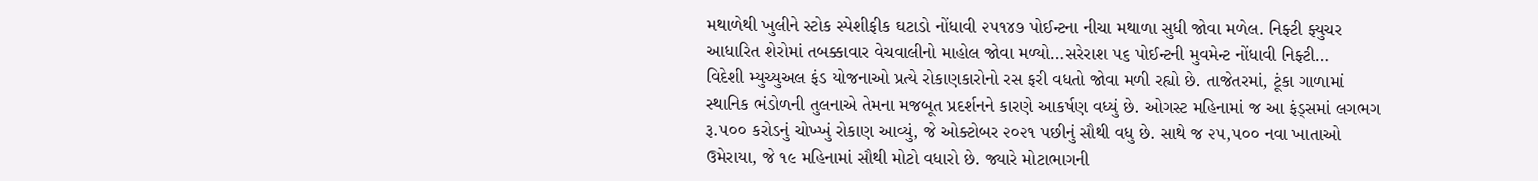મથાળેથી ખુલીને સ્ટોક સ્પેશીફીક ઘટાડો નોંધાવી ૨૫૧૪૭ પોઈન્ટના નીચા મથાળા સુધી જોવા મળેલ. નિફ્ટી ફ્યુચર આધારિત શેરોમાં તબક્કાવાર વેચવાલીનો માહોલ જોવા મળ્યો…સરેરાશ ૫૬ પોઈન્ટની મુવમેન્ટ નોંધાવી નિફ્ટી…
વિદેશી મ્યુચ્યુઅલ ફંડ યોજનાઓ પ્રત્યે રોકાણકારોનો રસ ફરી વધતો જોવા મળી રહ્યો છે. તાજેતરમાં, ટૂંકા ગાળામાં સ્થાનિક ભંડોળની તુલનાએ તેમના મજબૂત પ્રદર્શનને કારણે આકર્ષણ વધ્યું છે. ઓગસ્ટ મહિનામાં જ આ ફંડ્સમાં લગભગ રૂ.૫૦૦ કરોડનું ચોખ્ખું રોકાણ આવ્યું, જે ઓક્ટોબર ૨૦૨૧ પછીનું સૌથી વધુ છે. સાથે જ ૨૫,૫૦૦ નવા ખાતાઓ ઉમેરાયા, જે ૧૯ મહિનામાં સૌથી મોટો વધારો છે. જ્યારે મોટાભાગની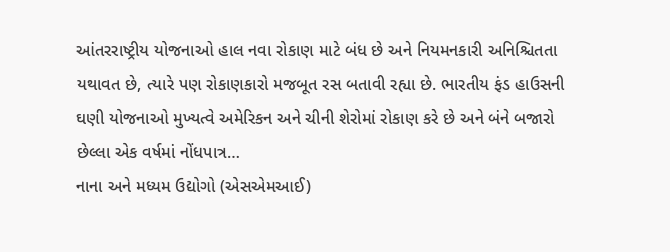આંતરરાષ્ટ્રીય યોજનાઓ હાલ નવા રોકાણ માટે બંધ છે અને નિયમનકારી અનિશ્ચિતતા યથાવત છે, ત્યારે પણ રોકાણકારો મજબૂત રસ બતાવી રહ્યા છે. ભારતીય ફંડ હાઉસની ઘણી યોજનાઓ મુખ્યત્વે અમેરિકન અને ચીની શેરોમાં રોકાણ કરે છે અને બંને બજારો છેલ્લા એક વર્ષમાં નોંધપાત્ર…
નાના અને મધ્યમ ઉદ્યોગો (એસએમઆઈ)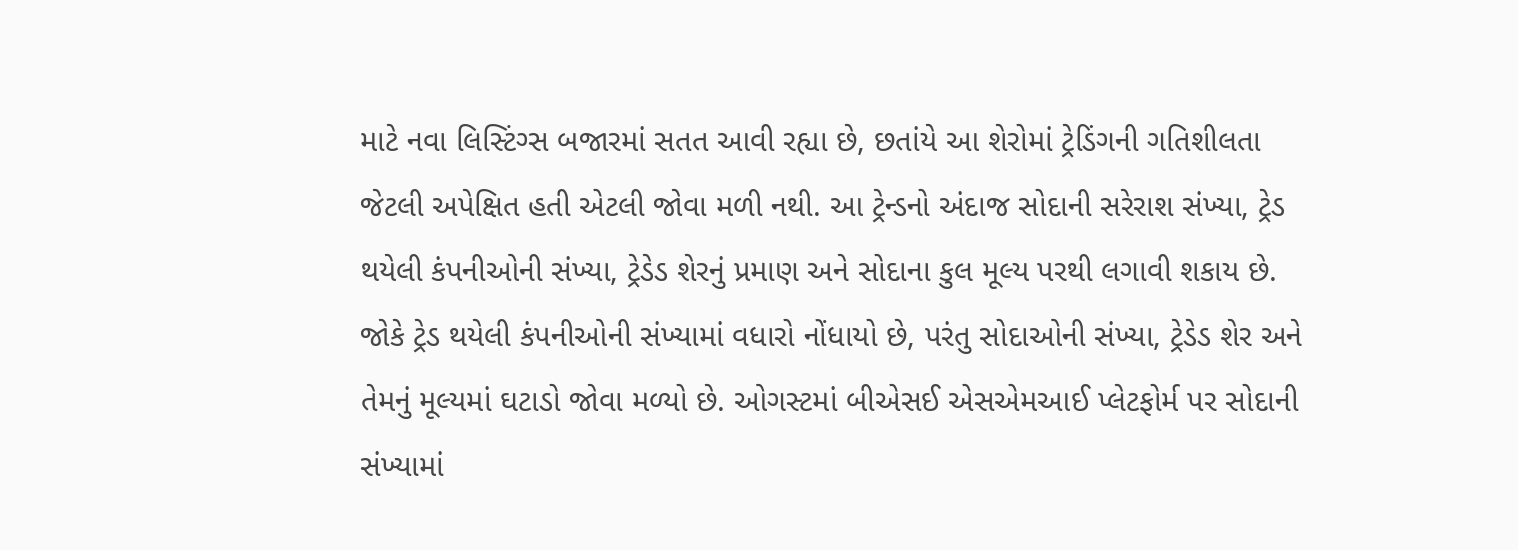માટે નવા લિસ્ટિંગ્સ બજારમાં સતત આવી રહ્યા છે, છતાંયે આ શેરોમાં ટ્રેડિંગની ગતિશીલતા જેટલી અપેક્ષિત હતી એટલી જોવા મળી નથી. આ ટ્રેન્ડનો અંદાજ સોદાની સરેરાશ સંખ્યા, ટ્રેડ થયેલી કંપનીઓની સંખ્યા, ટ્રેડેડ શેરનું પ્રમાણ અને સોદાના કુલ મૂલ્ય પરથી લગાવી શકાય છે. જોકે ટ્રેડ થયેલી કંપનીઓની સંખ્યામાં વધારો નોંધાયો છે, પરંતુ સોદાઓની સંખ્યા, ટ્રેડેડ શેર અને તેમનું મૂલ્યમાં ઘટાડો જોવા મળ્યો છે. ઓગસ્ટમાં બીએસઈ એસએમઆઈ પ્લેટફોર્મ પર સોદાની સંખ્યામાં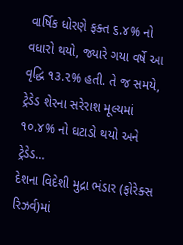વાર્ષિક ધોરણે ફક્ત ૬.૪% નો વધારો થયો, જ્યારે ગયા વર્ષે આ વૃદ્ધિ ૧૩.૨% હતી. તે જ સમયે, ટ્રેડેડ શેરના સરેરાશ મૂલ્યમાં ૧૦.૪% નો ઘટાડો થયો અને ટ્રેડેડ…
દેશના વિદેશી મુદ્રા ભંડાર (ફોરેક્સ રિઝર્વ)માં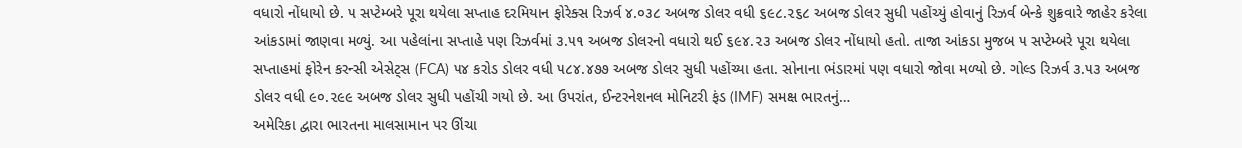વધારો નોંધાયો છે. ૫ સપ્ટેમ્બરે પૂરા થયેલા સપ્તાહ દરમિયાન ફોરેક્સ રિઝર્વ ૪.૦૩૮ અબજ ડોલર વધી ૬૯૮.૨૬૮ અબજ ડોલર સુધી પહોંચ્યું હોવાનું રિઝર્વ બેન્કે શુક્રવારે જાહેર કરેલા આંકડામાં જાણવા મળ્યું. આ પહેલાંના સપ્તાહે પણ રિઝર્વમાં ૩.૫૧ અબજ ડોલરનો વધારો થઈ ૬૯૪.૨૩ અબજ ડોલર નોંધાયો હતો. તાજા આંકડા મુજબ ૫ સપ્ટેમ્બરે પૂરા થયેલા સપ્તાહમાં ફોરેન કરન્સી એસેટ્સ (FCA) ૫૪ કરોડ ડોલર વધી ૫૮૪.૪૭૭ અબજ ડોલર સુધી પહોંચ્યા હતા. સોનાના ભંડારમાં પણ વધારો જોવા મળ્યો છે. ગોલ્ડ રિઝર્વ ૩.૫૩ અબજ ડોલર વધી ૯૦.૨૯૯ અબજ ડોલર સુધી પહોંચી ગયો છે. આ ઉપરાંત, ઈન્ટરનેશનલ મોનિટરી ફંડ (IMF) સમક્ષ ભારતનું…
અમેરિકા દ્વારા ભારતના માલસામાન પર ઊંચા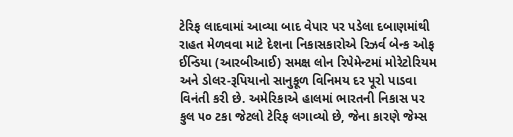ટેરિફ લાદવામાં આવ્યા બાદ વેપાર પર પડેલા દબાણમાંથી રાહત મેળવવા માટે દેશના નિકાસકારોએ રિઝર્વ બેન્ક ઓફ ઈન્ડિયા (આરબીઆઈ) સમક્ષ લોન રિપેમેન્ટમાં મોરેટોરિયમ અને ડોલર-રૂપિયાનો સાનુકૂળ વિનિમય દર પૂરો પાડવા વિનંતી કરી છે. અમેરિકાએ હાલમાં ભારતની નિકાસ પર કુલ ૫૦ ટકા જેટલો ટેરિફ લગાવ્યો છે, જેના કારણે જેમ્સ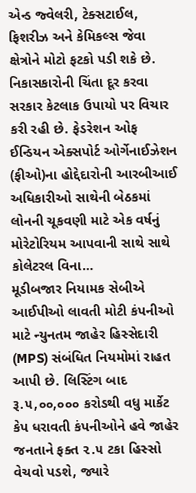એન્ડ જ્વેલરી, ટેક્સટાઈલ, ફિશરીઝ અને કેમિકલ્સ જેવા ક્ષેત્રોને મોટો ફટકો પડી શકે છે. નિકાસકારોની ચિંતા દૂર કરવા સરકાર કેટલાક ઉપાયો પર વિચાર કરી રહી છે. ફેડરેશન ઓફ ઈન્ડિયન એક્સપોર્ટ ઓર્ગેનાઈઝેશન (ફીઓ)ના હોદ્દેદારોની આરબીઆઈ અધિકારીઓ સાથેની બેઠકમાં લોનની ચૂકવણી માટે એક વર્ષનું મોરેટોરિયમ આપવાની સાથે સાથે કોલેટરલ વિના…
મૂડીબજાર નિયામક સેબીએ આઈપીઓ લાવતી મોટી કંપનીઓ માટે ન્યુનતમ જાહેર હિસ્સેદારી (MPS) સંબંધિત નિયમોમાં રાહત આપી છે. લિસ્ટિંગ બાદ રૂ.૫,૦૦,૦૦૦ કરોડથી વધુ માર્કેટ કેપ ધરાવતી કંપનીઓને હવે જાહેર જનતાને ફક્ત ૨.૫ ટકા હિસ્સો વેચવો પડશે, જ્યારે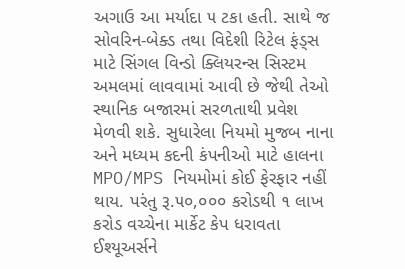અગાઉ આ મર્યાદા ૫ ટકા હતી. સાથે જ સોવરિન-બેક્ડ તથા વિદેશી રિટેલ ફંડ્સ માટે સિંગલ વિન્ડો ક્લિયરન્સ સિસ્ટમ અમલમાં લાવવામાં આવી છે જેથી તેઓ સ્થાનિક બજારમાં સરળતાથી પ્રવેશ મેળવી શકે. સુધારેલા નિયમો મુજબ નાના અને મધ્યમ કદની કંપનીઓ માટે હાલના MPO/MPS નિયમોમાં કોઈ ફેરફાર નહીં થાય. પરંતુ રૂ.૫૦,૦૦૦ કરોડથી ૧ લાખ કરોડ વચ્ચેના માર્કેટ કેપ ધરાવતા ઈશ્યૂઅર્સને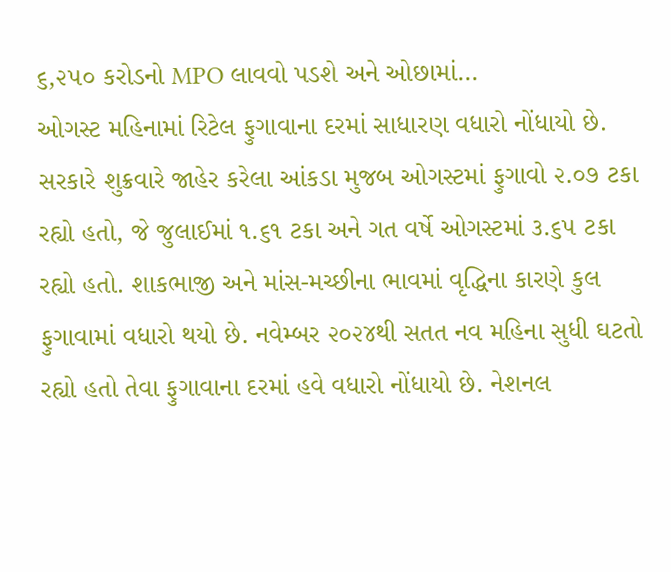૬,૨૫૦ કરોડનો MPO લાવવો પડશે અને ઓછામાં…
ઓગસ્ટ મહિનામાં રિટેલ ફુગાવાના દરમાં સાધારણ વધારો નોંધાયો છે. સરકારે શુક્રવારે જાહેર કરેલા આંકડા મુજબ ઓગસ્ટમાં ફુગાવો ૨.૦૭ ટકા રહ્યો હતો, જે જુલાઈમાં ૧.૬૧ ટકા અને ગત વર્ષે ઓગસ્ટમાં ૩.૬૫ ટકા રહ્યો હતો. શાકભાજી અને માંસ-મચ્છીના ભાવમાં વૃદ્ધિના કારણે કુલ ફુગાવામાં વધારો થયો છે. નવેમ્બર ૨૦૨૪થી સતત નવ મહિના સુધી ઘટતો રહ્યો હતો તેવા ફુગાવાના દરમાં હવે વધારો નોંધાયો છે. નેશનલ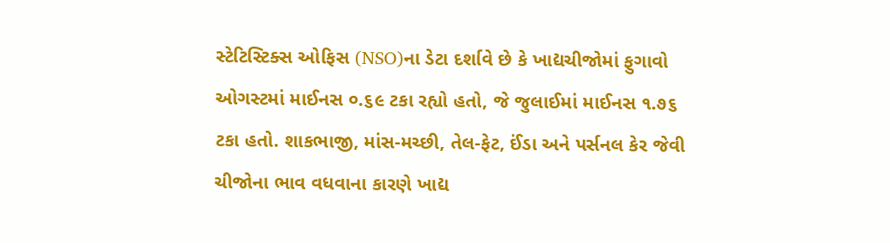સ્ટેટિસ્ટિક્સ ઓફિસ (NSO)ના ડેટા દર્શાવે છે કે ખાદ્યચીજોમાં ફુગાવો ઓગસ્ટમાં માઈનસ ૦.૬૯ ટકા રહ્યો હતો, જે જુલાઈમાં માઈનસ ૧.૭૬ ટકા હતો. શાકભાજી, માંસ-મચ્છી, તેલ-ફેટ, ઈંડા અને પર્સનલ કેર જેવી ચીજોના ભાવ વધવાના કારણે ખાદ્ય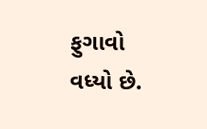ફુગાવો વધ્યો છે.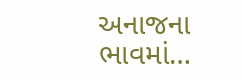અનાજના ભાવમાં…